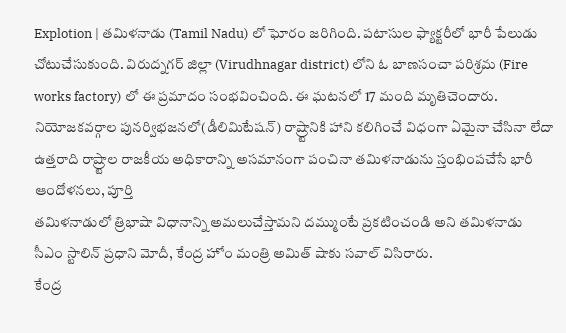Explotion | తమిళనాడు (Tamil Nadu) లో ఘోరం జరిగింది. పటాసుల ఫ్యాక్టరీలో భారీ పేలుడు చోటుచేసుకుంది. విరుద్నగర్ జిల్లా (Virudhnagar district) లోని ఓ బాణసంచా పరిశ్రమ (Fire works factory) లో ఈ ప్రమాదం సంభవించింది. ఈ ఘటనలో 17 మంది మృతిచెందారు.
నియోజకవర్గాల పునర్విభజనలో(డీలిమిటేషన్) రాష్ర్టానికి హాని కలిగించే విధంగా ఏమైనా చేసినా లేదా ఉత్తరాది రాష్ర్టాల రాజకీయ అధికారాన్ని అసమానంగా పంచినా తమిళనాడును స్తంభింపచేసే భారీ ఆందోళనలు, పూర్తి
తమిళనాడులో త్రిభాషా విధానాన్ని అమలుచేస్తామని దమ్ముంటే ప్రకటించండి అని తమిళనాడు సీఎం స్టాలిన్ ప్రధాని మోదీ, కేంద్ర హోం మంత్రి అమిత్ షాకు సవాల్ విసిరారు.
కేంద్ర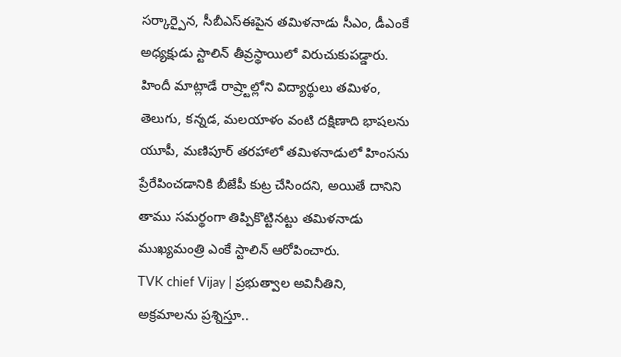సర్కార్పైన, సీబీఎస్ఈపైన తమిళనాడు సీఎం, డీఎంకే అధ్యక్షుడు స్టాలిన్ తీవ్రస్థాయిలో విరుచుకుపడ్డారు. హిందీ మాట్లాడే రాష్ర్టాల్లోని విద్యార్థులు తమిళం, తెలుగు, కన్నడ, మలయాళం వంటి దక్షిణాది భాషలను
యూపీ, మణిపూర్ తరహాలో తమిళనాడులో హింసను ప్రేరేపించడానికి బీజేపీ కుట్ర చేసిందని, అయితే దానిని తాము సమర్థంగా తిప్పికొట్టినట్టు తమిళనాడు ముఖ్యమంత్రి ఎంకే స్టాలిన్ ఆరోపించారు.
TVK chief Vijay | ప్రభుత్వాల అవినీతిని, అక్రమాలను ప్రశ్నిస్తూ..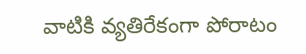వాటికి వ్యతిరేకంగా పోరాటం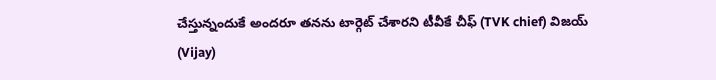చేస్తున్నందుకే అందరూ తనను టార్గెట్ చేశారని టీవీకే చీఫ్ (TVK chief) విజయ్ (Vijay)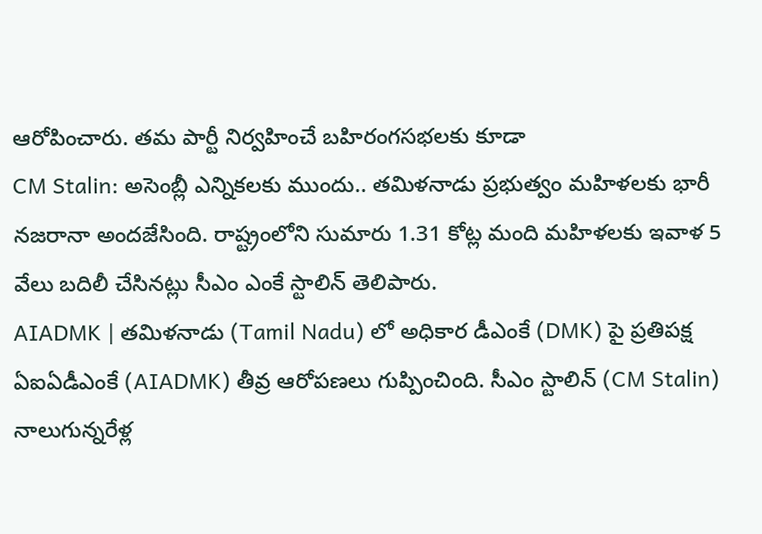ఆరోపించారు. తమ పార్టీ నిర్వహించే బహిరంగసభలకు కూడా
CM Stalin: అసెంబ్లీ ఎన్నికలకు ముందు.. తమిళనాడు ప్రభుత్వం మహిళలకు భారీ నజరానా అందజేసింది. రాష్ట్రంలోని సుమారు 1.31 కోట్ల మంది మహిళలకు ఇవాళ 5 వేలు బదిలీ చేసినట్లు సీఎం ఎంకే స్టాలిన్ తెలిపారు.
AIADMK | తమిళనాడు (Tamil Nadu) లో అధికార డీఎంకే (DMK) పై ప్రతిపక్ష ఏఐఏడీఎంకే (AIADMK) తీవ్ర ఆరోపణలు గుప్పించింది. సీఎం స్టాలిన్ (CM Stalin) నాలుగున్నరేళ్ల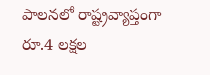పాలనలో రాష్ట్రవ్యాప్తంగా రూ.4 లక్షల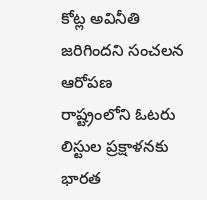కోట్ల అవినీతి జరిగిందని సంచలన ఆరోపణ
రాష్ట్రంలోని ఓటరు లిస్టుల ప్రక్షాళనకు భారత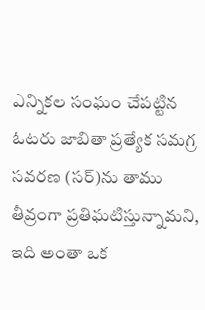ఎన్నికల సంఘం చేపట్టిన ఓటరు జాబితా ప్రత్యేక సమగ్ర సవరణ (సర్)ను తాము తీవ్రంగా ప్రతిఘటిస్తున్నామని, ఇది అంతా ఒక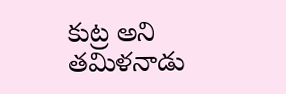కుట్ర అని తమిళనాడు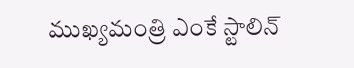ముఖ్యమంత్రి ఎంకే స్టాలిన్